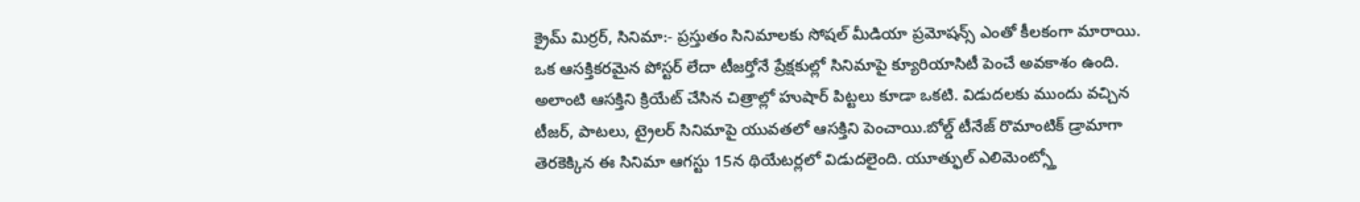క్రైమ్ మిర్రర్, సినిమా:- ప్రస్తుతం సినిమాలకు సోషల్ మీడియా ప్రమోషన్స్ ఎంతో కీలకంగా మారాయి. ఒక ఆసక్తికరమైన పోస్టర్ లేదా టీజర్తోనే ప్రేక్షకుల్లో సినిమాపై క్యూరియాసిటీ పెంచే అవకాశం ఉంది. అలాంటి ఆసక్తిని క్రియేట్ చేసిన చిత్రాల్లో హుషార్ పిట్టలు కూడా ఒకటి. విడుదలకు ముందు వచ్చిన టీజర్, పాటలు, ట్రైలర్ సినిమాపై యువతలో ఆసక్తిని పెంచాయి.బోల్డ్ టీనేజ్ రొమాంటిక్ డ్రామాగా తెరకెక్కిన ఈ సినిమా ఆగస్టు 15న థియేటర్లలో విడుదలైంది. యూత్ఫుల్ ఎలిమెంట్స్తో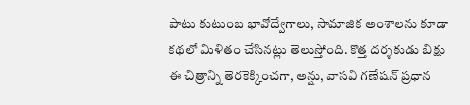పాటు కుటుంబ భావోద్వేగాలు, సామాజిక అంశాలను కూడా కథలో మిళితం చేసినట్లు తెలుస్తోంది. కొత్త దర్శకుడు బిక్షు ఈ చిత్రాన్ని తెరకెక్కించగా, అన్షు, వాసవి గణేషన్ ప్రధాన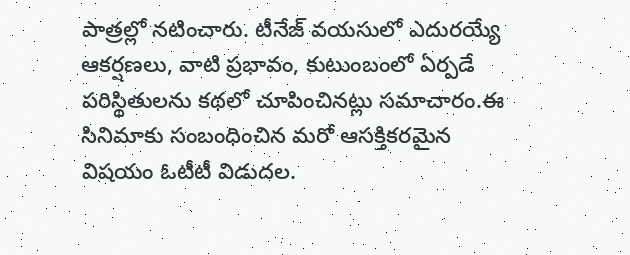పాత్రల్లో నటించారు. టీనేజ్ వయసులో ఎదురయ్యే ఆకర్షణలు, వాటి ప్రభావం, కుటుంబంలో ఏర్పడే పరిస్థితులను కథలో చూపించినట్లు సమాచారం.ఈ సినిమాకు సంబంధించిన మరో ఆసక్తికరమైన విషయం ఓటీటీ విడుదల.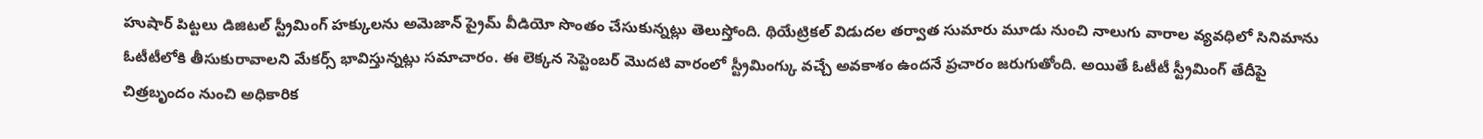హుషార్ పిట్టలు డిజిటల్ స్ట్రీమింగ్ హక్కులను అమెజాన్ ప్రైమ్ వీడియో సొంతం చేసుకున్నట్లు తెలుస్తోంది. థియేట్రికల్ విడుదల తర్వాత సుమారు మూడు నుంచి నాలుగు వారాల వ్యవధిలో సినిమాను ఓటీటీలోకి తీసుకురావాలని మేకర్స్ భావిస్తున్నట్లు సమాచారం. ఈ లెక్కన సెప్టెంబర్ మొదటి వారంలో స్ట్రీమింగ్కు వచ్చే అవకాశం ఉందనే ప్రచారం జరుగుతోంది. అయితే ఓటీటీ స్ట్రీమింగ్ తేదీపై చిత్రబృందం నుంచి అధికారిక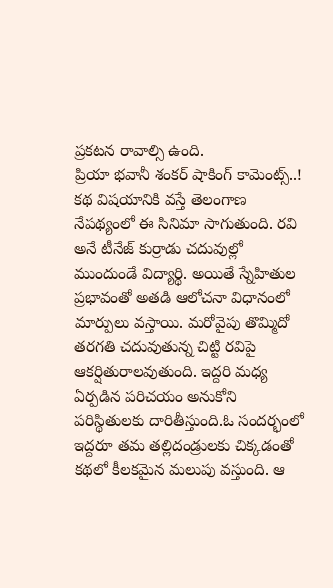ప్రకటన రావాల్సి ఉంది.
ప్రియా భవానీ శంకర్ షాకింగ్ కామెంట్స్..!
కథ విషయానికి వస్తే తెలంగాణ నేపథ్యంలో ఈ సినిమా సాగుతుంది. రవి అనే టీనేజ్ కుర్రాడు చదువుల్లో ముందుండే విద్యార్థి. అయితే స్నేహితుల ప్రభావంతో అతడి ఆలోచనా విధానంలో మార్పులు వస్తాయి. మరోవైపు తొమ్మిదో తరగతి చదువుతున్న చిట్టి రవిపై ఆకర్షితురాలవుతుంది. ఇద్దరి మధ్య ఏర్పడిన పరిచయం అనుకోని పరిస్థితులకు దారితీస్తుంది.ఓ సందర్భంలో ఇద్దరూ తమ తల్లిదండ్రులకు చిక్కడంతో కథలో కీలకమైన మలుపు వస్తుంది. ఆ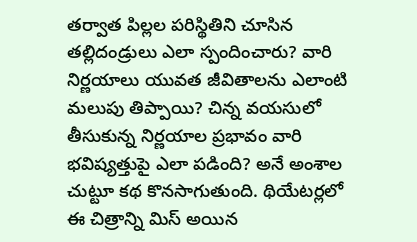తర్వాత పిల్లల పరిస్థితిని చూసిన తల్లిదండ్రులు ఎలా స్పందించారు? వారి నిర్ణయాలు యువత జీవితాలను ఎలాంటి మలుపు తిప్పాయి? చిన్న వయసులో తీసుకున్న నిర్ణయాల ప్రభావం వారి భవిష్యత్తుపై ఎలా పడింది? అనే అంశాల చుట్టూ కథ కొనసాగుతుంది. థియేటర్లలో ఈ చిత్రాన్ని మిస్ అయిన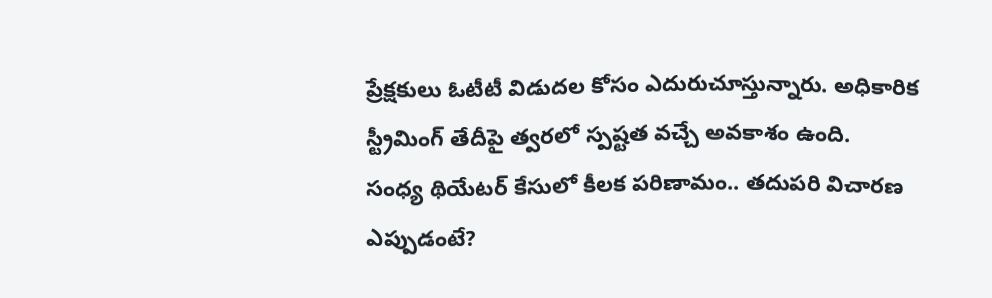ప్రేక్షకులు ఓటీటీ విడుదల కోసం ఎదురుచూస్తున్నారు. అధికారిక స్ట్రీమింగ్ తేదీపై త్వరలో స్పష్టత వచ్చే అవకాశం ఉంది.
సంధ్య థియేటర్ కేసులో కీలక పరిణామం.. తదుపరి విచారణ ఎప్పుడంటే?